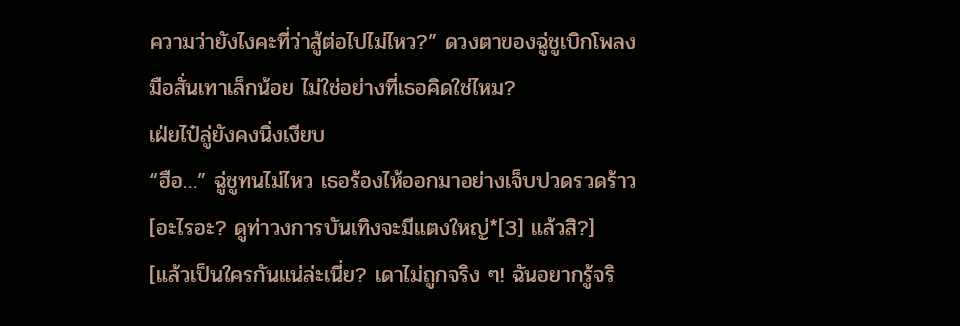ความว่ายังไงคะที่ว่าสู้ต่อไปไม่ไหว?” ดวงตาของฉู่ชูเบิกโพลง มือสั่นเทาเล็กน้อย ไม่ใช่อย่างที่เธอคิดใช่ไหม?
เฝ่ยไป๋ลู่ยังคงนิ่งเงียบ
“ฮือ…” ฉู่ชูทนไม่ไหว เธอร้องไห้ออกมาอย่างเจ็บปวดรวดร้าว
[อะไรอะ? ดูท่าวงการบันเทิงจะมีแตงใหญ่*[3] แล้วสิ?]
[แล้วเป็นใครกันแน่ล่ะเนี่ย? เดาไม่ถูกจริง ๆ! ฉันอยากรู้จริ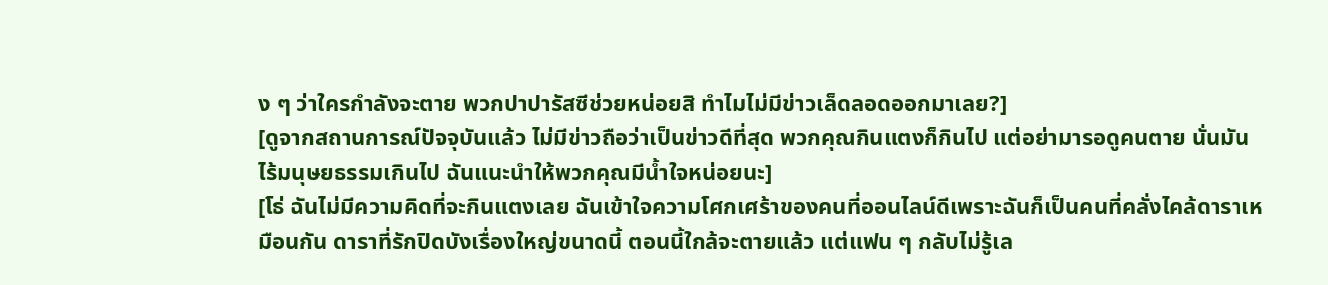ง ๆ ว่าใครกำลังจะตาย พวกปาปารัสซีช่วยหน่อยสิ ทำไมไม่มีข่าวเล็ดลอดออกมาเลย?]
[ดูจากสถานการณ์ปัจจุบันแล้ว ไม่มีข่าวถือว่าเป็นข่าวดีที่สุด พวกคุณกินแตงก็กินไป แต่อย่ามารอดูคนตาย นั่นมันไร้มนุษยธรรมเกินไป ฉันแนะนำให้พวกคุณมีน้ำใจหน่อยนะ]
[โธ่ ฉันไม่มีความคิดที่จะกินแตงเลย ฉันเข้าใจความโศกเศร้าของคนที่ออนไลน์ดีเพราะฉันก็เป็นคนที่คลั่งไคล้ดาราเหมือนกัน ดาราที่รักปิดบังเรื่องใหญ่ขนาดนี้ ตอนนี้ใกล้จะตายแล้ว แต่แฟน ๆ กลับไม่รู้เล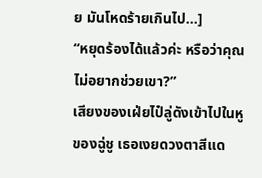ย มันโหดร้ายเกินไป…]
“หยุดร้องได้แล้วค่ะ หรือว่าคุณไม่อยากช่วยเขา?”
เสียงของเฝ่ยไป๋ลู่ดังเข้าไปในหูของฉู่ชู เธอเงยดวงตาสีแด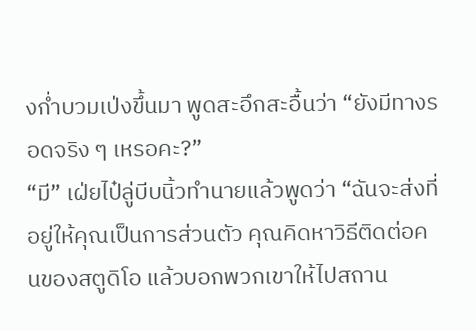งก่ำบวมเป่งขึ้นมา พูดสะอึกสะอื้นว่า “ยังมีทางรอดจริง ๆ เหรอคะ?”
“มี” เฝ่ยไป๋ลู่บีบนิ้วทำนายแล้วพูดว่า “ฉันจะส่งที่อยู่ให้คุณเป็นการส่วนตัว คุณคิดหาวิธีติดต่อคนของสตูดิโอ แล้วบอกพวกเขาให้ไปสถาน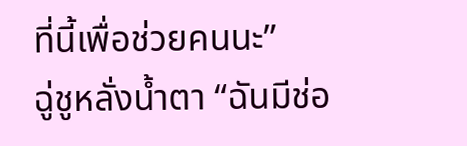ที่นี้เพื่อช่วยคนนะ”
ฉู่ชูหลั่งน้ำตา “ฉันมีช่อ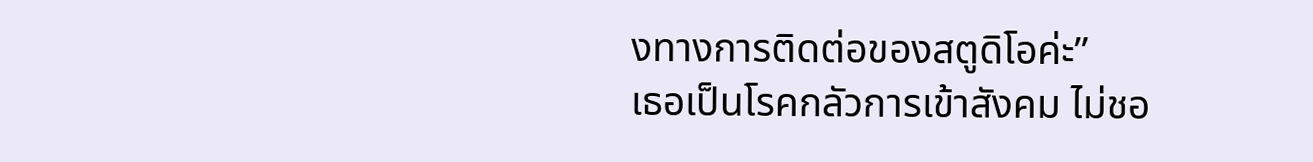งทางการติดต่อของสตูดิโอค่ะ”
เธอเป็นโรคกลัวการเข้าสังคม ไม่ชอ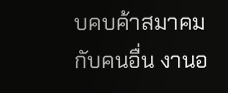บคบค้าสมาคมกับคนอื่น งานอ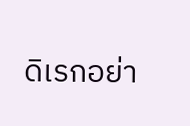ดิเรกอย่า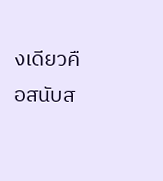งเดียวคือสนับส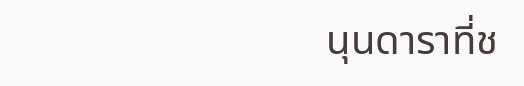นุนดาราที่ช